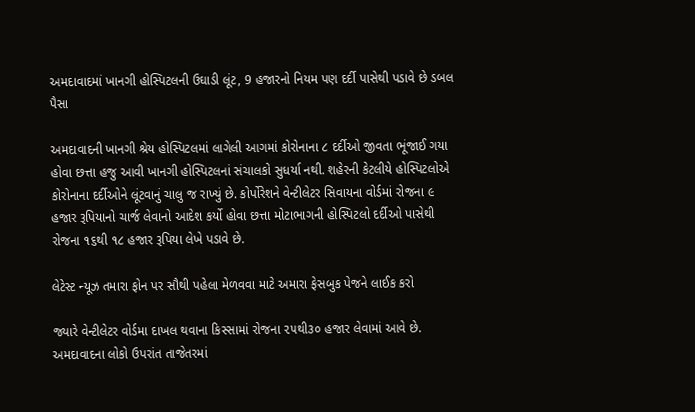અમદાવાદમાં ખાનગી હોસ્પિટલની ઉઘાડી લૂંટ, 9 હજારનો નિયમ પણ દર્દી પાસેથી પડાવે છે ડબલ પૈસા

અમદાવાદની ખાનગી શ્રેય હોસ્પિટલમાં લાગેલી આગમાં કોરોનાના ૮ દર્દીઓ જીવતા ભૂંજાઈ ગયા હોવા છત્તા હજુ આવી ખાનગી હોસ્પિટલનાં સંચાલકો સુધર્યા નથી. શહેરની કેટલીયે હોસ્પિટલોએ કોરોનાના દર્દીઓને લૂંટવાનું ચાલુ જ રાખ્યું છે. કોર્પોરેશને વેન્ટીલેટર સિવાયના વોર્ડમાં રોજના ૯ હજાર રૂપિયાનો ચાર્જ લેવાનો આદેશ કર્યો હોવા છત્તા મોટાભાગની હોસ્પિટલો દર્દીઓ પાસેથી રોજના ૧૬થી ૧૮ હજાર રૂપિયા લેખે પડાવે છે.

લેટેસ્ટ ન્યૂઝ તમારા ફોન પર સૌથી પહેલા મેળવવા માટે અમારા ફેસબુક પેજને લાઈક કરો

જ્યારે વેન્ટીલેટર વોર્ડમા દાખલ થવાના કિસ્સામાં રોજના ૨૫થી૩૦ હજાર લેવામાં આવે છે. અમદાવાદના લોકો ઉપરાંત તાજેતરમાં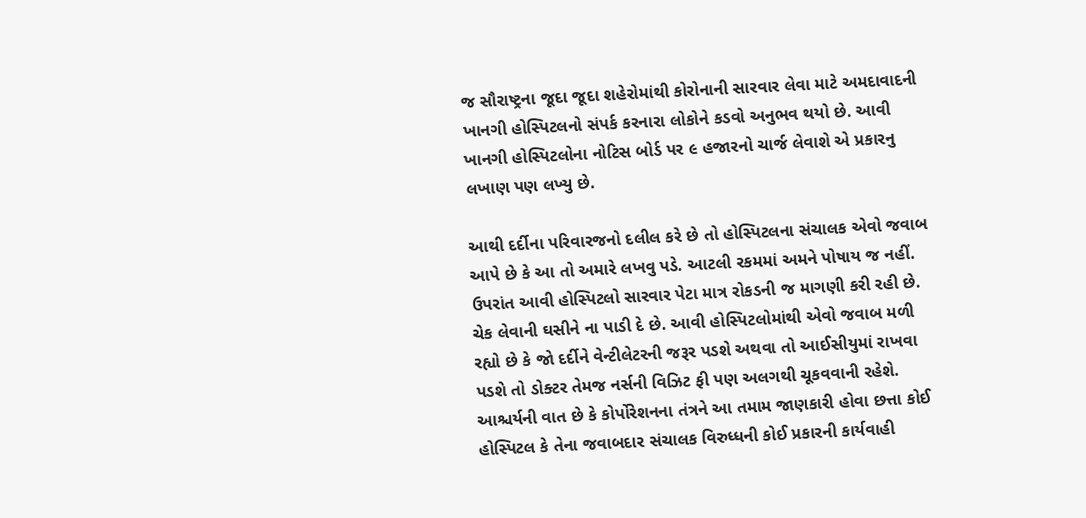જ સૌરાષ્ટ્રના જૂદા જૂદા શહેરોમાંથી કોરોનાની સારવાર લેવા માટે અમદાવાદની ખાનગી હોસ્પિટલનો સંપર્ક કરનારા લોકોને કડવો અનુભવ થયો છે. આવી ખાનગી હોસ્પિટલોના નોટિસ બોર્ડ પર ૯ હજારનો ચાર્જ લેવાશે એ પ્રકારનુ લખાણ પણ લખ્યુ છે.

આથી દર્દીના પરિવારજનો દલીલ કરે છે તો હોસ્પિટલના સંચાલક એવો જવાબ આપે છે કે આ તો અમારે લખવુ પડે. આટલી રકમમાં અમને પોષાય જ નહીં. ઉપરાંત આવી હોસ્પિટલો સારવાર પેટા માત્ર રોકડની જ માગણી કરી રહી છે. ચેક લેવાની ઘસીને ના પાડી દે છે. આવી હોસ્પિટલોમાંથી એવો જવાબ મળી રહ્યો છે કે જો દર્દીને વેન્ટીલેટરની જરૂર પડશે અથવા તો આઈસીયુમાં રાખવા પડશે તો ડોક્ટર તેમજ નર્સની વિઝિટ ફી પણ અલગથી ચૂકવવાની રહેશે. આશ્ચર્યની વાત છે કે કોર્પોરેશનના તંત્રને આ તમામ જાણકારી હોવા છત્તા કોઈ હોસ્પિટલ કે તેના જવાબદાર સંચાલક વિરુધ્ધની કોઈ પ્રકારની કાર્યવાહી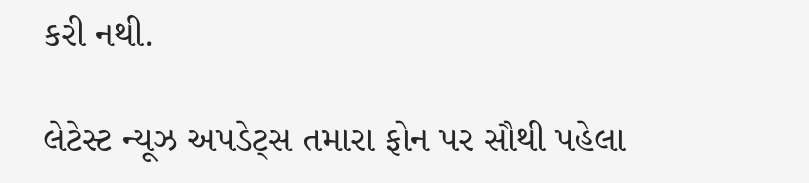કરી નથી.

લેટેસ્ટ ન્યૂઝ અપડેટ્સ તમારા ફોન પર સૌથી પહેલા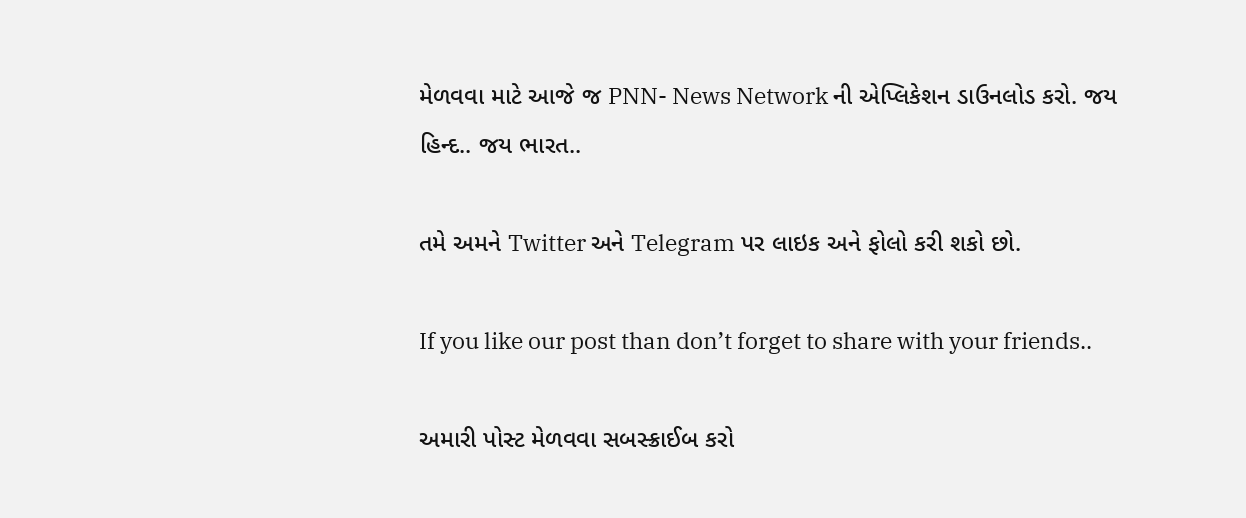મેળવવા માટે આજે જ PNN- News Network ની એપ્લિકેશન ડાઉનલોડ કરો. જય હિન્દ.. જય ભારત..

તમે અમને Twitter અને Telegram પર લાઇક અને ફોલો કરી શકો છો.

If you like our post than don’t forget to share with your friends..

અમારી પોસ્ટ મેળવવા સબસ્ક્રાઈબ કરો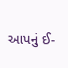આપનું ઈ-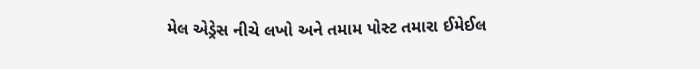મેલ એડ્રેસ નીચે લખો અને તમામ પોસ્ટ તમારા ઈમેઈલ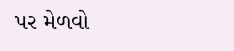પર મેળવો